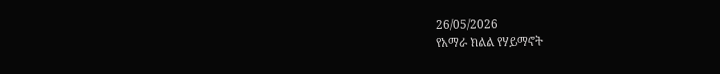26/05/2026
የአማራ ክልል የሃይማኖት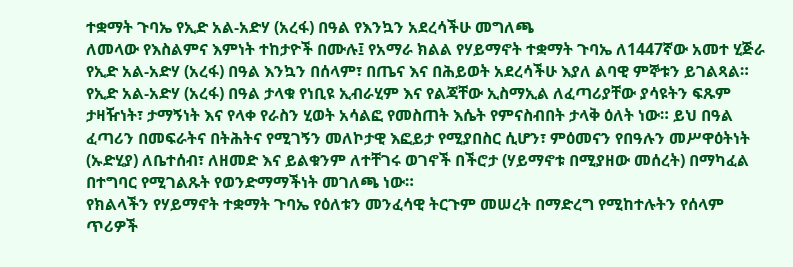ተቋማት ጉባኤ የኢድ አል-አድሃ (አረፋ) በዓል የእንኳን አደረሳችሁ መግለጫ
ለመላው የእስልምና እምነት ተከታዮች በሙሉ፤ የአማራ ክልል የሃይማኖት ተቋማት ጉባኤ ለ1447ኛው አመተ ሂጅራ የኢድ አል-አድሃ (አረፋ) በዓል እንኳን በሰላም፣ በጤና እና በሕይወት አደረሳችሁ እያለ ልባዊ ምኞቱን ይገልጻል።
የኢድ አል-አድሃ (አረፋ) በዓል ታላቁ የነቢዩ ኢብራሂም እና የልጃቸው ኢስማኢል ለፈጣሪያቸው ያሳዩትን ፍጹም ታዛዥነት፣ ታማኝነት እና የላቀ የራስን ሂወት አሳልፎ የመስጠት እሴት የምናስብበት ታላቅ ዕለት ነው። ይህ በዓል ፈጣሪን በመፍራትና በትሕትና የሚገኝን መለኮታዊ እፎይታ የሚያበስር ሲሆን፣ ምዕመናን የበዓሉን መሥዋዕትነት (ኡድሂያ) ለቤተሰብ፣ ለዘመድ እና ይልቁንም ለተቸገሩ ወገኖች በችሮታ (ሃይማኖቱ በሚያዘው መሰረት) በማካፈል በተግባር የሚገልጹት የወንድማማችነት መገለጫ ነው።
የክልላችን የሃይማኖት ተቋማት ጉባኤ የዕለቱን መንፈሳዊ ትርጉም መሠረት በማድረግ የሚከተሉትን የሰላም ጥሪዎች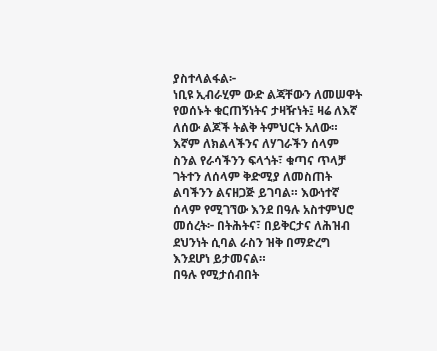ያስተላልፋል፦
ነቢዩ ኢብራሂም ውድ ልጃቸውን ለመሠዋት የወሰኑት ቁርጠኝነትና ታዛዥነት፤ ዛሬ ለእኛ ለሰው ልጆች ትልቅ ትምህርት አለው። እኛም ለክልላችንና ለሃገራችን ሰላም ስንል የራሳችንን ፍላጎት፣ ቁጣና ጥላቻ ገትተን ለሰላም ቅድሚያ ለመስጠት ልባችንን ልናዘጋጅ ይገባል። እውነተኛ ሰላም የሚገኘው እንደ በዓሉ አስተምህሮ መሰረት፦ በትሕትና፣ በይቅርታና ለሕዝብ ደህንነት ሲባል ራስን ዝቅ በማድረግ እንደሆነ ይታመናል።
በዓሉ የሚታሰብበት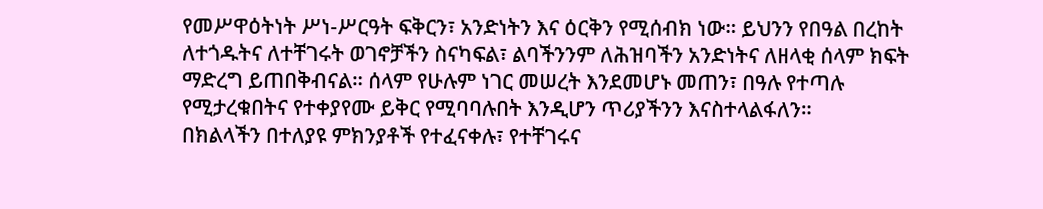የመሥዋዕትነት ሥነ-ሥርዓት ፍቅርን፣ አንድነትን እና ዕርቅን የሚሰብክ ነው። ይህንን የበዓል በረከት ለተጎዱትና ለተቸገሩት ወገኖቻችን ስናካፍል፣ ልባችንንም ለሕዝባችን አንድነትና ለዘላቂ ሰላም ክፍት ማድረግ ይጠበቅብናል። ሰላም የሁሉም ነገር መሠረት እንደመሆኑ መጠን፣ በዓሉ የተጣሉ የሚታረቁበትና የተቀያየሙ ይቅር የሚባባሉበት እንዲሆን ጥሪያችንን እናስተላልፋለን።
በክልላችን በተለያዩ ምክንያቶች የተፈናቀሉ፣ የተቸገሩና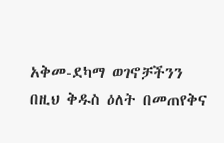አቅመ-ደካማ ወገኖቻችንን በዚህ ቅዱስ ዕለት በመጠየቅና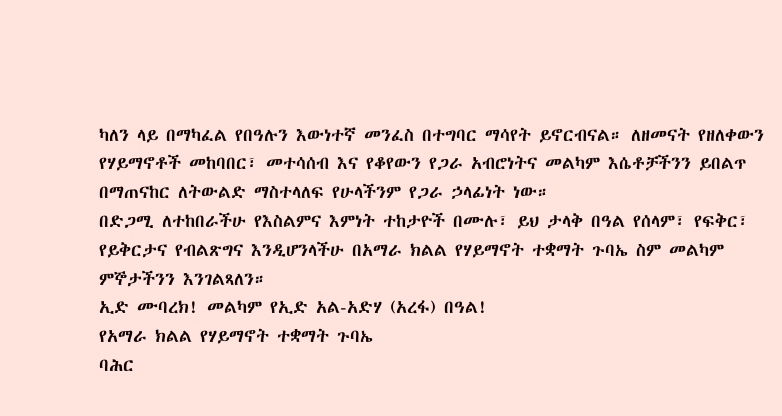ካለን ላይ በማካፈል የበዓሉን እውነተኛ መንፈስ በተግባር ማሳየት ይኖርብናል። ለዘመናት የዘለቀውን የሃይማኖቶች መከባበር፣ መተሳሰብ እና የቆየውን የጋራ አብሮነትና መልካም እሴቶቻችንን ይበልጥ በማጠናከር ለትውልድ ማስተላለፍ የሁላችንም የጋራ ኃላፊነት ነው።
በድጋሚ ለተከበራችሁ የእስልምና እምነት ተከታዮች በሙሉ፣ ይህ ታላቅ በዓል የሰላም፣ የፍቅር፣ የይቅርታና የብልጽግና እንዲሆንላችሁ በአማራ ክልል የሃይማኖት ተቋማት ጉባኤ ስም መልካም ምኞታችንን እንገልጻለን።
ኢድ ሙባረክ! መልካም የኢድ አል-አድሃ (አረፋ) በዓል!
የአማራ ክልል የሃይማኖት ተቋማት ጉባኤ
ባሕር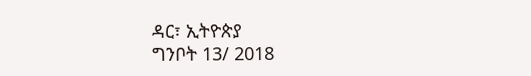ዳር፣ ኢትዮጵያ
ግንቦት 13/ 2018